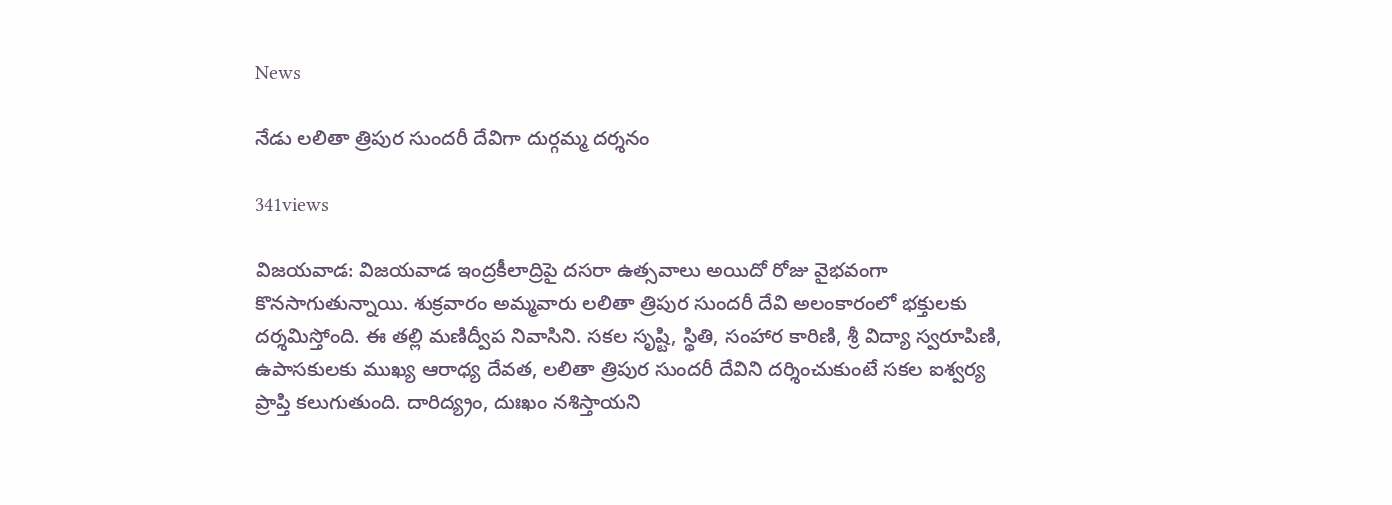News

నేడు ల‌లితా త్రిపుర సుంద‌రీ దేవిగా దుర్గ‌మ్మ ద‌ర్శ‌నం

341views

విజ‌య‌వాడ‌: విజ‌య‌వాడ ఇంద్ర‌కీలాద్రిపై ద‌స‌రా ఉత్స‌వాలు అయిదో రోజు వైభ‌వంగా కొన‌సాగుతున్నాయి. శుక్ర‌వారం అమ్మ‌వారు ల‌లితా త్రిపుర సుంద‌రీ దేవి అలంకారంలో భ‌క్తుల‌కు ద‌ర్శ‌మిస్తోంది. ఈ త‌ల్లి మ‌ణిద్వీప నివాసిని. స‌క‌ల సృష్టి, స్థితి, సంహార కారిణి, శ్రీ విద్యా స్వ‌రూపిణి, ఉపాస‌కుల‌కు ముఖ్య ఆరాధ్య దేవ‌త‌, ల‌లితా త్రిపుర సుంద‌రీ దేవిని ద‌ర్శించుకుంటే స‌క‌ల ఐశ్వ‌ర్య ప్రాప్తి క‌లుగుతుంది. దారిద్య్రం, దుఃఖం న‌శిస్తాయ‌ని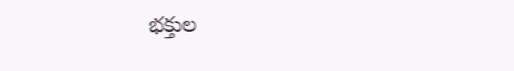భ‌క్తుల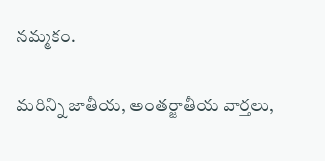న‌మ్మ‌కం.

మరిన్ని జాతీయ, అంతర్జాతీయ వార్తలు,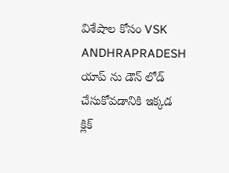విశేషాల కోసం VSK ANDHRAPRADESH యాప్ ను డౌన్ లోడ్ చేసుకోవడానికి ఇక్కడ క్లిక్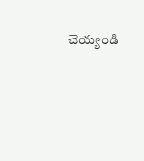చెయ్యండి